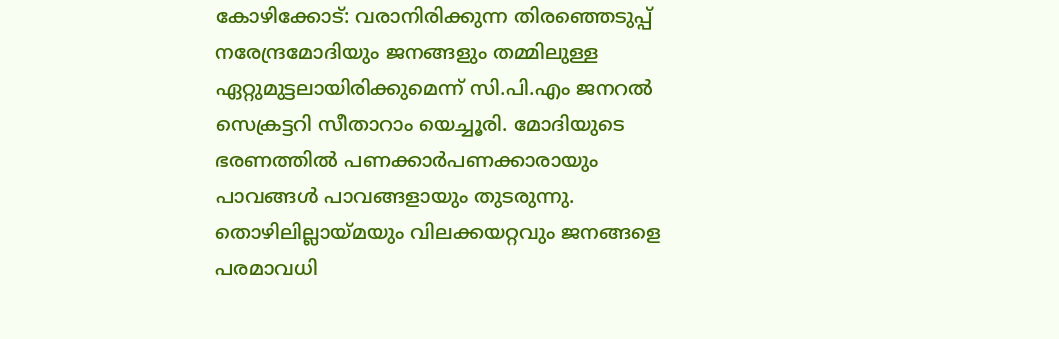കോഴിക്കോട്: വരാനിരിക്കുന്ന തിരഞ്ഞെടുപ്പ് നരേന്ദ്രമോദിയും ജനങ്ങളും തമ്മിലുള്ള ഏറ്റുമുട്ടലായിരിക്കുമെന്ന് സി.പി.എം ജനറൽ സെക്രട്ടറി സീതാറാം യെച്ചൂരി. മോദിയുടെ ഭരണത്തിൽ പണക്കാർപണക്കാരായും പാവങ്ങൾ പാവങ്ങളായും തുടരുന്നു. തൊഴിലില്ലായ്മയും വിലക്കയറ്റവും ജനങ്ങളെ പരമാവധി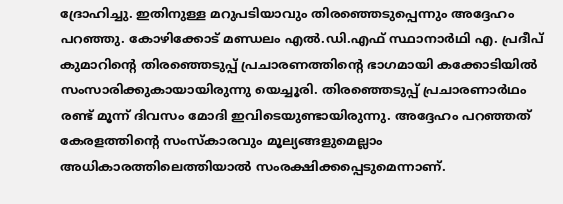ദ്രോഹിച്ചു. ഇതിനുള്ള മറുപടിയാവും തിരഞ്ഞെടുപ്പെന്നും അദ്ദേഹം പറഞ്ഞു. കോഴിക്കോട് മണ്ഡലം എൽ.ഡി.എഫ് സ്ഥാനാർഥി എ. പ്രദീപ് കുമാറിന്റെ തിരഞ്ഞെടുപ്പ് പ്രചാരണത്തിന്റെ ഭാഗമായി കക്കോടിയിൽ സംസാരിക്കുകായായിരുന്നു യെച്ചൂരി. തിരഞ്ഞെടുപ്പ് പ്രചാരണാർഥം രണ്ട് മൂന്ന് ദിവസം മോദി ഇവിടെയുണ്ടായിരുന്നു. അദ്ദേഹം പറഞ്ഞത് കേരളത്തിന്റെ സംസ്കാരവും മൂല്യങ്ങളുമെല്ലാം അധികാരത്തിലെത്തിയാൽ സംരക്ഷിക്കപ്പെടുമെന്നാണ്.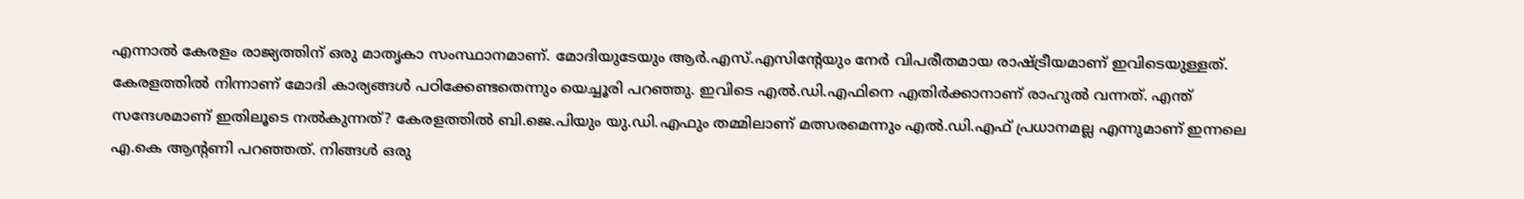എന്നാൽ കേരളം രാജ്യത്തിന് ഒരു മാതൃകാ സംസ്ഥാനമാണ്. മോദിയുടേയും ആർ.എസ്.എസിന്റേയും നേർ വിപരീതമായ രാഷ്ട്രീയമാണ് ഇവിടെയുള്ളത്. കേരളത്തിൽ നിന്നാണ് മോദി കാര്യങ്ങൾ പഠിക്കേണ്ടതെന്നും യെച്ചൂരി പറഞ്ഞു. ഇവിടെ എൽ.ഡി.എഫിനെ എതിർക്കാനാണ് രാഹുൽ വന്നത്. എന്ത് സന്ദേശമാണ് ഇതിലൂടെ നൽകുന്നത്? കേരളത്തിൽ ബി.ജെ.പിയും യു.ഡി.എഫും തമ്മിലാണ് മത്സരമെന്നും എൽ.ഡി.എഫ് പ്രധാനമല്ല എന്നുമാണ് ഇന്നലെ എ.കെ ആന്റണി പറഞ്ഞത്. നിങ്ങൾ ഒരു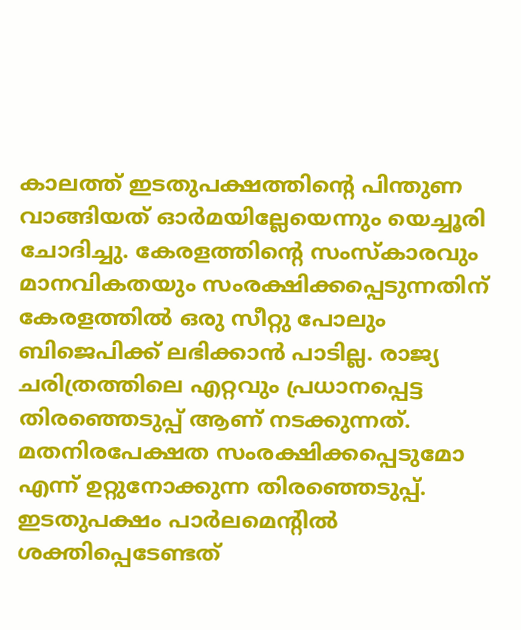കാലത്ത് ഇടതുപക്ഷത്തിന്റെ പിന്തുണ വാങ്ങിയത് ഓർമയില്ലേയെന്നും യെച്ചൂരി ചോദിച്ചു. കേരളത്തിന്റെ സംസ്കാരവും മാനവികതയും സംരക്ഷിക്കപ്പെടുന്നതിന് കേരളത്തിൽ ഒരു സീറ്റു പോലും ബിജെപിക്ക് ലഭിക്കാൻ പാടില്ല. രാജ്യ ചരിത്രത്തിലെ എറ്റവും പ്രധാനപ്പെട്ട തിരഞ്ഞെടുപ്പ് ആണ് നടക്കുന്നത്. മതനിരപേക്ഷത സംരക്ഷിക്കപ്പെടുമോ എന്ന് ഉറ്റുനോക്കുന്ന തിരഞ്ഞെടുപ്പ്. ഇടതുപക്ഷം പാർലമെന്റിൽ ശക്തിപ്പെടേണ്ടത്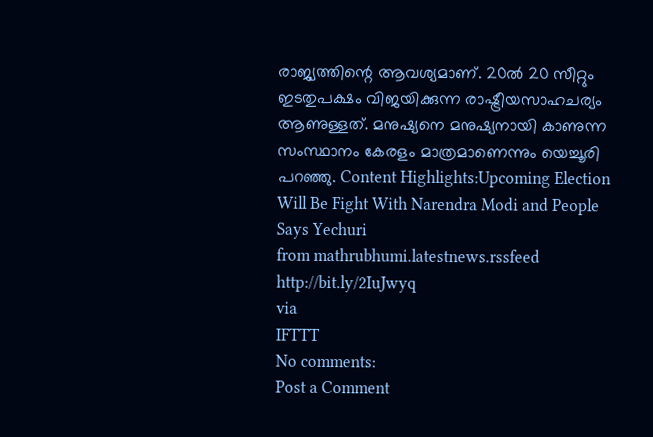രാജ്യത്തിന്റെ ആവശ്യമാണ്. 20ൽ 20 സീറ്റും ഇടതുപക്ഷം വിജയിക്കുന്ന രാഷ്ട്രീയസാഹചര്യം ആണുള്ളത്. മനുഷ്യനെ മനുഷ്യനായി കാണുന്ന സംസ്ഥാനം കേരളം മാത്രമാണെന്നും യെച്ചൂരി പറഞ്ഞു. Content Highlights:Upcoming Election Will Be Fight With Narendra Modi and People Says Yechuri
from mathrubhumi.latestnews.rssfeed http://bit.ly/2IuJwyq
via
IFTTT
No comments:
Post a Comment